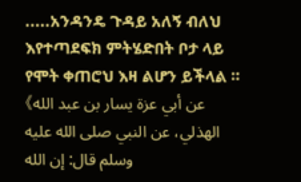.....አንዳንዴ ጉዳይ አለኝ ብለህ እየተጣደፍክ ምትሄድበት ቦታ ላይ የሞት ቀጠሮህ እዛ ልሆን ይችላል ። 《عن أبي عزة يسار بن عبد الله الهذلي، عن النبي صلى الله عليه وسلم قال: إن الله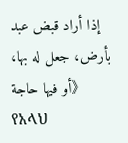إذا أراد قبض عبد بأرض، جعل له بها، أو فيها حاجة》 የአላህ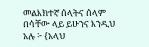መልእክተኛ ሰላትና ሰላም በሳቸው ላይ ይሁንና እንዲህ አሉ ፦ {አላህ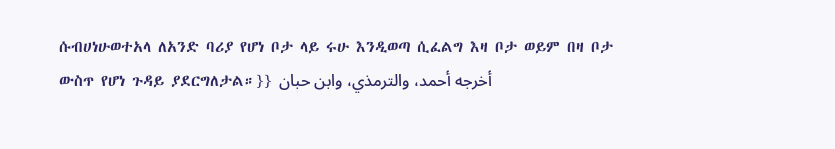ሱብሀነሁወተአላ ለአንድ ባሪያ የሆነ ቦታ ላይ ሩሁ እንዲወጣ ሲፈልግ እዛ ቦታ ወይም በዛ ቦታ ውስጥ የሆነ ጉዳይ ያደርግለታል።}} أخرجه أحمد، والترمذي، وابن حبان